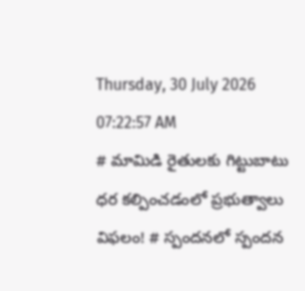Thursday, 30 July 2026 07:22:57 AM
# మామిడి రైతులకు గిట్టుబాటు ధర కల్పించడంలో ప్రభుత్వాలు విఫలం! # స్పందనలో స్పందన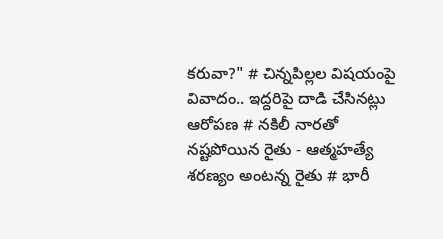కరువా?" # చిన్నపిల్లల విషయంపై వివాదం.. ఇద్దరిపై దాడి చేసినట్లు ఆరోపణ # నకిలీ నారతో నష్టపోయిన రైతు - ఆత్మహత్యే శరణ్యం అంటన్న రైతు # భారీ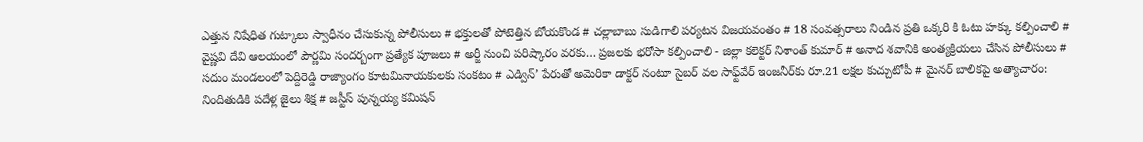ఎత్తున నిషేధిత గుట్కాలు స్వాధీనం చేసుకున్న పోలీసులు # భక్తులతో పోటెత్తిన బోయకొండ # చల్లాబాబు సుడిగాలి పర్యటన విజయవంతం # 18 సంవత్సరాలు నిండిన ప్రతి ఒక్కరి కి ఓటు హక్కు కల్పించాలి # వైష్ణవి దేవి ఆలయంలో పౌర్ణమి సందర్బంగా ప్రత్యేక పూజలు # అర్జీ నుంచి పరిష్కారం వరకు… ప్రజలకు భరోసా కల్పించాలి - జిల్లా కలెక్టర్ నిశాంత్ కుమార్ # అనాద శవానికి అంత్యక్రియలు చేసిన పోలీసులు # సదుం మండలంలో పెద్దిరెడ్డి రాజ్యాంగం కూటమినాయకులకు సంకటం # ఎడ్విన్’ పేరుతో అమెరికా డాక్టర్ నంటూ సైబర్ వల సాఫ్ట్‌వేర్ ఇంజనీర్‌కు రూ.21 లక్షల కుచ్చుటోపీ # మైనర్ బాలికపై అత్యాచారం: నిందితుడికి పదేళ్ల జైలు శిక్ష # జస్టీస్ పున్నయ్య కమిషన్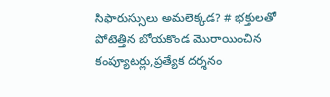సిఫారుస్సులు అమలెక్కడ? # భక్తులతో పోటెత్తిన బోయకొండ మొరాయించిన కంప్యూటర్లు,ప్రత్యేక దర్శనం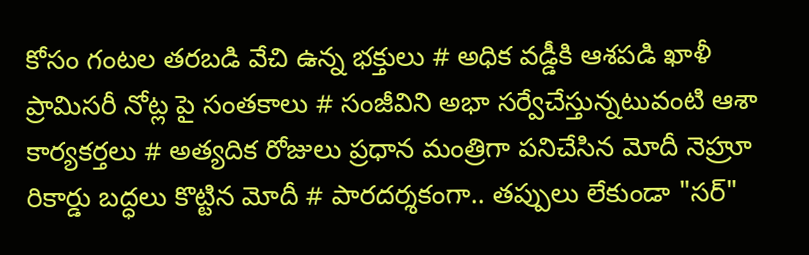కోసం గంటల తరబడి వేచి ఉన్న భక్తులు # అధిక వడ్డీకి ఆశపడి ఖాళీ ప్రామిసరీ నోట్ల పై సంతకాలు # సంజీవిని అభా సర్వేచేస్తున్నటువంటి ఆశా కార్యకర్తలు # అత్యదిక రోజులు ప్రధాన మంత్రిగా పనిచేసిన మోదీ నెహ్రూ రికార్డు బద్ధలు కొట్టిన మోదీ # పారదర్శకంగా.. తప్పులు లేకుండా "సర్"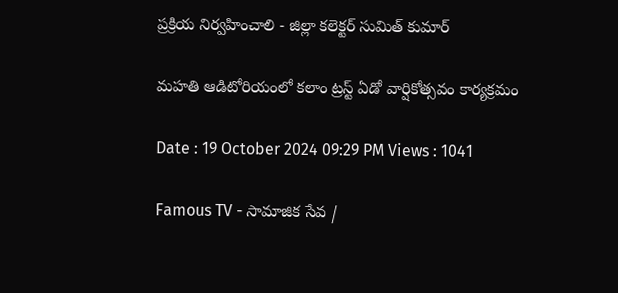ప్రక్రియ నిర్వహించాలి - జిల్లా కలెక్టర్ సుమిత్ కుమార్

మహతి ఆడిటోరియంలో కలాం ట్రస్ట్ ఏడో వార్షికోత్సవం కార్యక్రమం

Date : 19 October 2024 09:29 PM Views : 1041

Famous TV - సామాజిక సేవ /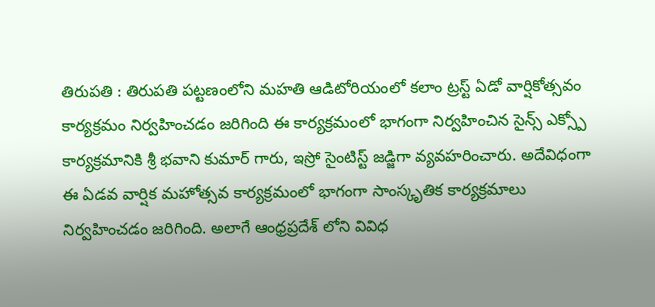తిరుపతి : తిరుపతి పట్టణంలోని మహతి ఆడిటోరియంలో కలాం ట్రస్ట్ ఏడో వార్షికోత్సవం కార్యక్రమం నిర్వహించడం జరిగింది ఈ కార్యక్రమంలో భాగంగా నిర్వహించిన సైన్స్ ఎక్స్పో కార్యక్రమానికి శ్రీ భవాని కుమార్ గారు, ఇస్రో సైంటిస్ట్ జడ్జిగా వ్యవహరించారు. అదేవిధంగా ఈ ఏడవ వార్షిక మహోత్సవ కార్యక్రమంలో భాగంగా సాంస్కృతిక కార్యక్రమాలు నిర్వహించడం జరిగింది. అలాగే ఆంధ్రప్రదేశ్ లోని వివిధ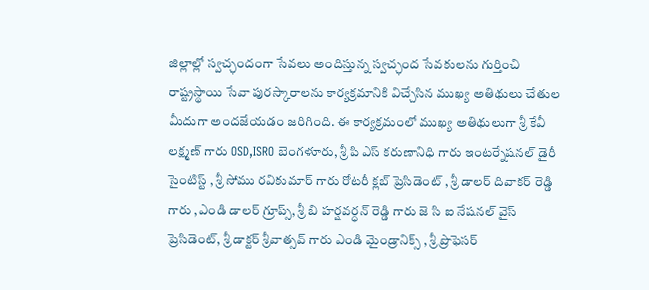జిల్లాల్లో స్వచ్ఛందంగా సేవలు అందిస్తున్న స్వచ్ఛంద సేవకులను గుర్తించి రాష్ట్రస్థాయి సేవా పురస్కారాలను కార్యక్రమానికి విచ్చేసిన ముఖ్య అతిథులు చేతుల మీదుగా అందజేయడం జరిగింది. ఈ కార్యక్రమంలో ముఖ్య అతిథులుగా శ్రీ కేవీ లక్ష్మణ్ గారు OSD,ISRO బెంగళూరు, శ్రీ పి ఎస్ కరుణానిధి గారు ఇంటర్నేషనల్ డైరీ సైంటిస్ట్ , శ్రీ సోము రవికుమార్ గారు రోటరీ క్లబ్ ప్రెసిడెంట్ , శ్రీ డాలర్ దివాకర్ రెడ్డి గారు ,ఎండి డాలర్ గ్రూప్స్, శ్రీ బి హర్షవర్ధన్ రెడ్డి గారు జె సి ఐ నేషనల్ వైస్ ప్రెసిడెంట్, శ్రీ డాక్టర్ శ్రీవాత్సవ్ గారు ఎండి మైండ్రానిక్స్ , శ్రీ ప్రొఫెసర్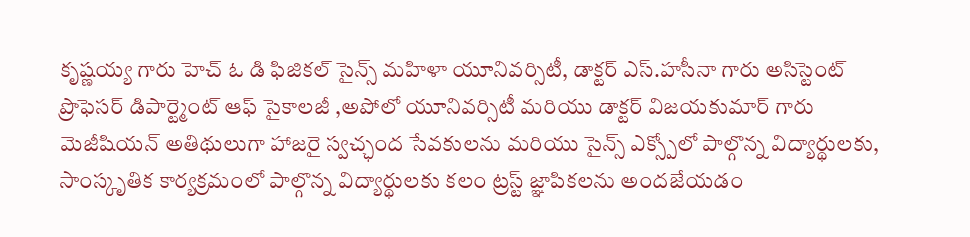కృష్ణయ్య గారు హెచ్ ఓ డి ఫిజికల్ సైన్స్ మహిళా యూనివర్సిటీ, డాక్టర్ ఎస్.హసీనా గారు అసిస్టెంట్ ప్రొఫెసర్ డిపార్ట్మెంట్ ఆఫ్ సైకాలజీ ,అపోలో యూనివర్సిటీ మరియు డాక్టర్ విజయకుమార్ గారు మెజీషియన్ అతిథులుగా హాజరై స్వచ్ఛంద సేవకులను మరియు సైన్స్ ఎక్స్పోలో పాల్గొన్న విద్యార్థులకు, సాంస్కృతిక కార్యక్రమంలో పాల్గొన్న విద్యార్థులకు కలం ట్రస్ట్ జ్ఞాపికలను అందజేయడం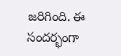జరిగింది. ఈ సందర్భంగా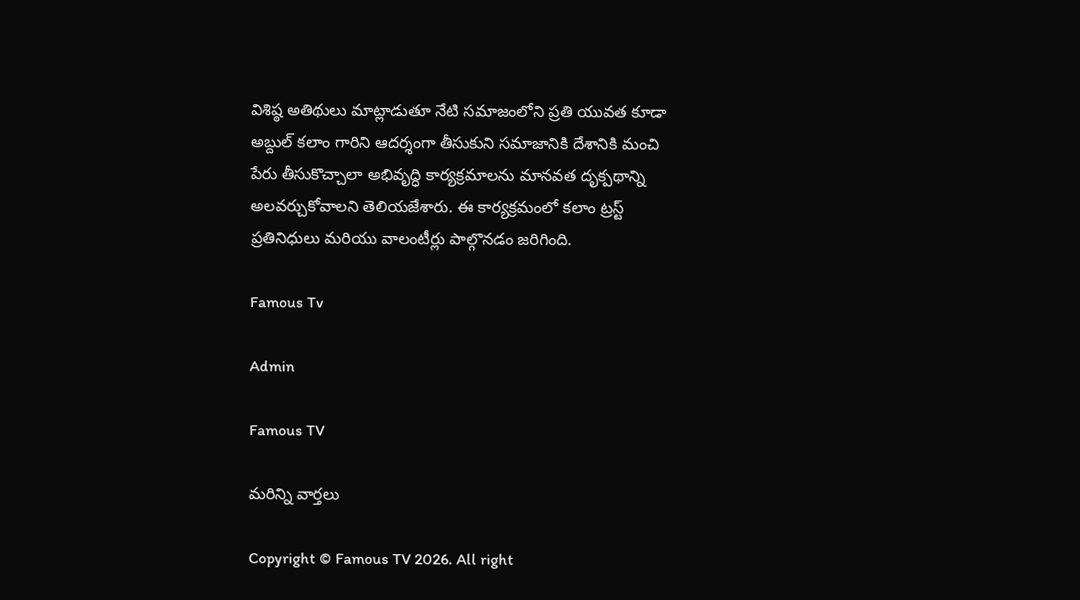విశిష్ఠ అతిథులు మాట్లాడుతూ నేటి సమాజంలోని ప్రతి యువత కూడా అబ్దుల్ కలాం గారిని ఆదర్శంగా తీసుకుని సమాజానికి దేశానికి మంచి పేరు తీసుకొచ్చాలా అభివృద్ధి కార్యక్రమాలను మానవత దృక్పథాన్ని అలవర్చుకోవాలని తెలియజేశారు. ఈ కార్యక్రమంలో కలాం ట్రస్ట్ ప్రతినిధులు మరియు వాలంటీర్లు పాల్గొనడం జరిగింది.

Famous Tv

Admin

Famous TV

మరిన్ని వార్తలు

Copyright © Famous TV 2026. All right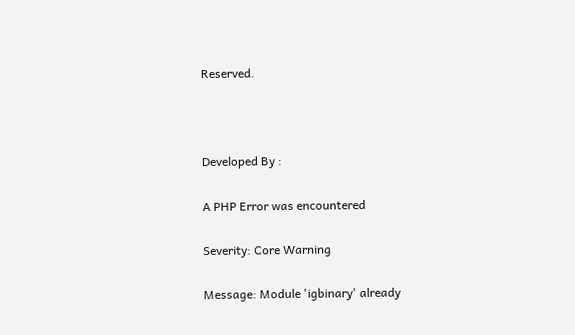Reserved.



Developed By :

A PHP Error was encountered

Severity: Core Warning

Message: Module 'igbinary' already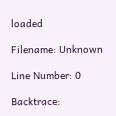loaded

Filename: Unknown

Line Number: 0

Backtrace: